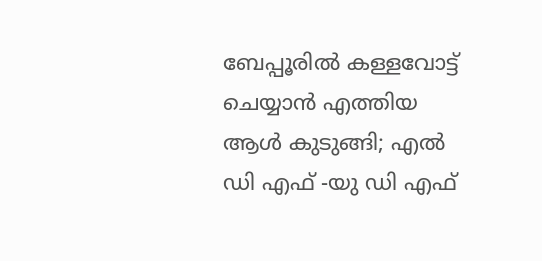ബേപ്പൂരില്‍ കള്ളവോട്ട് ചെയ്യാന്‍ എത്തിയ ആള്‍ കുടുങ്ങി; എല്‍ ഡി എഫ് -യു ഡി എഫ്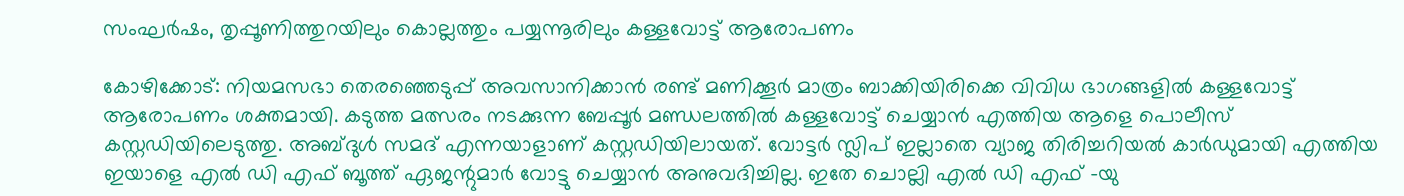സംഘര്‍ഷം, തൃപ്പൂണിത്തുറയിലും കൊല്ലത്തും പയ്യന്നൂരിലും കള്ളവോട്ട് ആരോപണം

കോഴിക്കോട്: നിയമസഭാ തെരഞ്ഞെടുപ്പ് അവസാനിക്കാന്‍ രണ്ട് മണിക്കൂര്‍ മാത്രം ബാക്കിയിരിക്കെ വിവിധ ഭാഗങ്ങളില്‍ കള്ളവോട്ട് ആരോപണം ശക്തമായി. കടുത്ത മത്സരം നടക്കുന്ന ബേപ്പൂര്‍ മണ്ഡലത്തില്‍ കള്ളവോട്ട് ചെയ്യാന്‍ എത്തിയ ആളെ പൊലീസ് കസ്റ്റഡിയിലെടുത്തു. അബ്ദുള്‍ സമദ് എന്നയാളാണ് കസ്റ്റഡിയിലായത്. വോട്ടര്‍ സ്ലിപ് ഇല്ലാതെ വ്യാജ തിരിച്ചറിയല്‍ കാര്‍ഡുമായി എത്തിയ ഇയാളെ എല്‍ ഡി എഫ് ബൂത്ത് ഏജന്റുമാര്‍ വോട്ടു ചെയ്യാന്‍ അനുവദിച്ചില്ല. ഇതേ ചൊല്ലി എല്‍ ഡി എഫ് -യു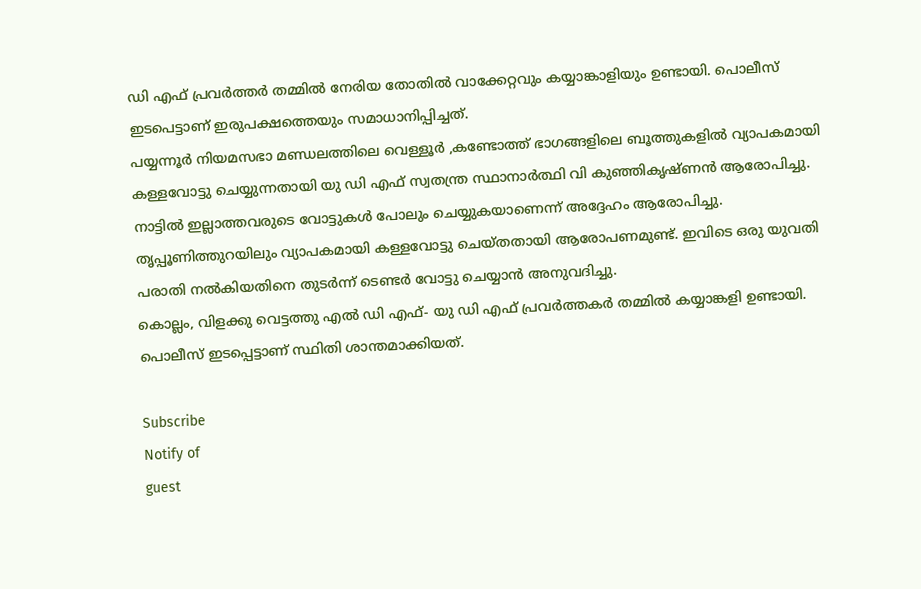ഡി എഫ് പ്രവര്‍ത്തര്‍ തമ്മില്‍ നേരിയ തോതില്‍ വാക്കേറ്റവും കയ്യാങ്കാളിയും ഉണ്ടായി. പൊലീസ് ഇടപെട്ടാണ് ഇരുപക്ഷത്തെയും സമാധാനിപ്പിച്ചത്.
പയ്യന്നൂര്‍ നിയമസഭാ മണ്ഡലത്തിലെ വെള്ളൂര്‍ ,കണ്ടോത്ത് ഭാഗങ്ങളിലെ ബൂത്തുകളില്‍ വ്യാപകമായി കള്ളവോട്ടു ചെയ്യുന്നതായി യു ഡി എഫ് സ്വതന്ത്ര സ്ഥാനാര്‍ത്ഥി വി കുഞ്ഞികൃഷ്ണന്‍ ആരോപിച്ചു. നാട്ടില്‍ ഇല്ലാത്തവരുടെ വോട്ടുകള്‍ പോലും ചെയ്യുകയാണെന്ന് അദ്ദേഹം ആരോപിച്ചു. തൃപ്പൂണിത്തുറയിലും വ്യാപകമായി കള്ളവോട്ടു ചെയ്തതായി ആരോപണമുണ്ട്. ഇവിടെ ഒരു യുവതി പരാതി നല്‍കിയതിനെ തുടര്‍ന്ന് ടെണ്ടര്‍ വോട്ടു ചെയ്യാൻ അനുവദിച്ചു.
കൊല്ലം, വിളക്കു വെട്ടത്തു എല്‍ ഡി എഫ്- യു ഡി എഫ് പ്രവര്‍ത്തകര്‍ തമ്മില്‍ കയ്യാങ്കളി ഉണ്ടായി. പൊലീസ് ഇടപ്പെട്ടാണ് സ്ഥിതി ശാന്തമാക്കിയത്.

Subscribe
Notify of
guest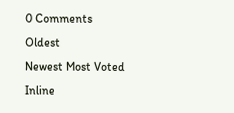0 Comments
Oldest
Newest Most Voted
Inline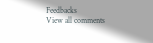Feedbacks
View all comments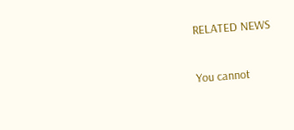RELATED NEWS

You cannot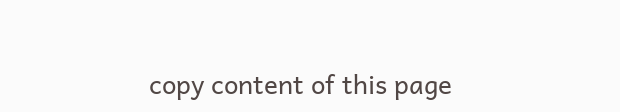copy content of this page